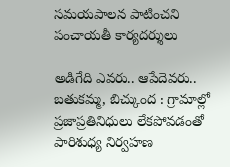సమయపాలన పాటించని పంచాయతీ కార్యదర్శులు

అడిగేది ఎవరు.. ఆపేదెవరు..   బతుకమ్మ, బిచ్కుంద : గ్రామాల్లో ప్రజాప్రతినిధులు లేకపోవడంతో పారిశుధ్య నిర్వహణ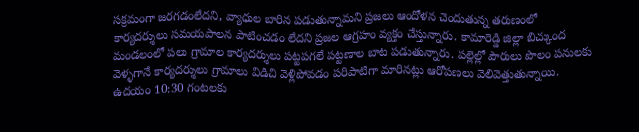సక్రమంగా జరగడంలేదని, వ్యాధుల బారిన పడుతున్నామని ప్రజలు ఆందోళన చెందుతున్న తరుణంలో కార్యదర్శులు సమయపాలన పాటించడం లేదని ప్రజల ఆగ్రహం వ్యక్తం చేస్తున్నారు. కామారెడ్డి జిల్లా బిచ్కుంద మండలంలో పలు గ్రామాల కార్యదర్శులు పట్టపగలే పట్టణాల బాట పడుతున్నారు. పల్లెల్లో పౌరులు పొలం పనులకు వెళ్ళగానే కార్యదర్శులు గ్రామాలు విడిచి వెళ్లిపోవడం పరిపాటిగా మారినట్లు ఆరోపణలు వెలివెత్తుతున్నాయి. ఉదయం 10:30 గంటలకు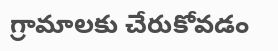గ్రామాలకు చేరుకోవడం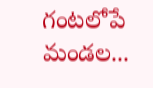గంటలోపే మండల...